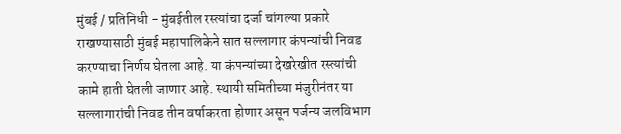मुंबई / प्रतिनिधी - मुंबईतील रस्त्यांचा दर्जा चांगल्या प्रकारे राखण्यासाठी मुंबई महापालिकेने सात सल्लागार कंपन्यांची निवड करण्याचा निर्णय घेतला आहे. या कंपन्यांच्या देखरेखीत रस्त्यांची कामे हाती घेतली जाणार आहे. स्थायी समितीच्या मंजुरीनंतर या सल्लागारांची निवड तीन वर्षाकरता होणार असून पर्जन्य जलविभाग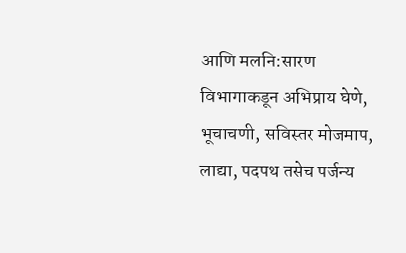आणि मलनि:सारण विभागाकडून अभिप्राय घेणे, भूचाचणी, सविस्तर मोजमाप, लाद्या, पदपथ तसेच पर्जन्य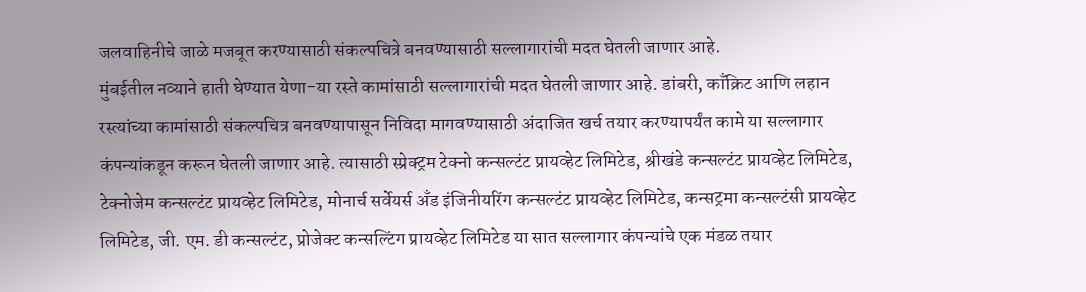जलवाहिनीचे जाळे मजबूत करण्यासाठी संकल्पचित्रे बनवण्यासाठी सल्लागारांची मदत घेतली जाणार आहे.
मुंबईतील नव्याने हाती घेण्यात येणा-या रस्ते कामांसाठी सल्लागारांची मदत घेतली जाणार आहे. डांबरी, काँक्रिट आणि लहान रस्त्यांच्या कामांसाठी संकल्पचित्र बनवण्यापासून निविदा मागवण्यासाठी अंदाजित खर्च तयार करण्यापर्यंत कामे या सल्लागार कंपन्यांकडून करून घेतली जाणार आहे. त्यासाठी स्प्रेक्ट्रम टेक्नो कन्सल्टंट प्रायव्हेट लिमिटेड, श्रीखंडे कन्सल्टंट प्रायव्हेट लिमिटेड, टेक्नोजेम कन्सल्टंट प्रायव्हेट लिमिटेड, मोनार्च सर्वेयर्स अँड इंजिनीयरिंग कन्सल्टंट प्रायव्हेट लिमिटेड, कन्सट्रमा कन्सल्टंसी प्रायव्हेट लिमिटेड, जी. एम. डी कन्सल्टंट, प्रोजेक्ट कन्सल्टिंग प्रायव्हेट लिमिटेड या सात सल्लागार कंपन्यांचे एक मंडळ तयार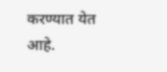करण्यात येत आहे.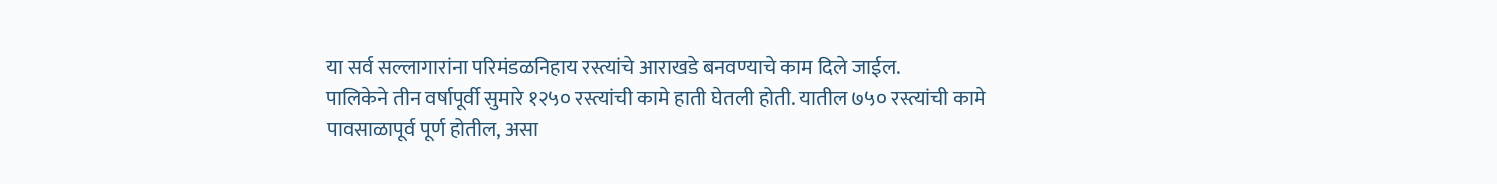या सर्व सल्लागारांना परिमंडळनिहाय रस्त्यांचे आराखडे बनवण्याचे काम दिले जाईल.
पालिकेने तीन वर्षापूर्वी सुमारे १२५० रस्त्यांची कामे हाती घेतली होती. यातील ७५० रस्त्यांची कामे पावसाळापूर्व पूर्ण होतील, असा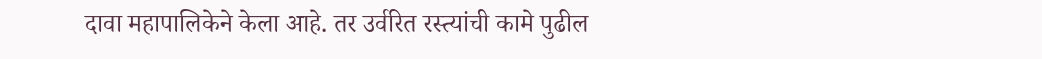दावा महापालिकेने केला आहे. तर उर्वरित रस्त्यांची कामे पुढील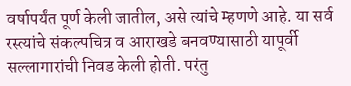वर्षापर्यंत पूर्ण केली जातील, असे त्यांचे म्हणणे आहे. या सर्व रस्त्यांचे संकल्पचित्र व आराखडे बनवण्यासाठी यापूर्वी सल्लागारांची निवड केली होती. परंतु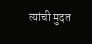त्यांची मुदत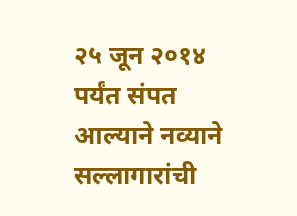२५ जून २०१४ पर्यंत संपत आल्याने नव्याने सल्लागारांची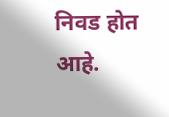निवड होत आहे.